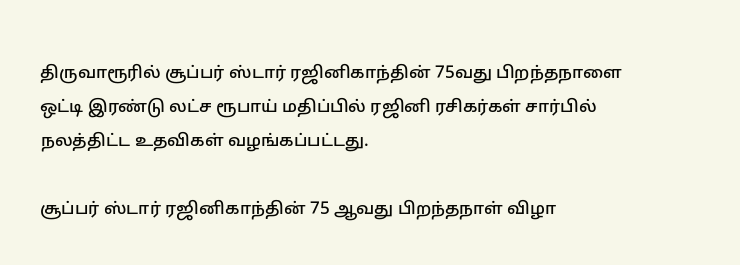திருவாரூரில் சூப்பர் ஸ்டார் ரஜினிகாந்தின் 75வது பிறந்தநாளை ஒட்டி இரண்டு லட்ச ரூபாய் மதிப்பில் ரஜினி ரசிகர்கள் சார்பில் நலத்திட்ட உதவிகள் வழங்கப்பட்டது.

சூப்பர் ஸ்டார் ரஜினிகாந்தின் 75 ஆவது பிறந்தநாள் விழா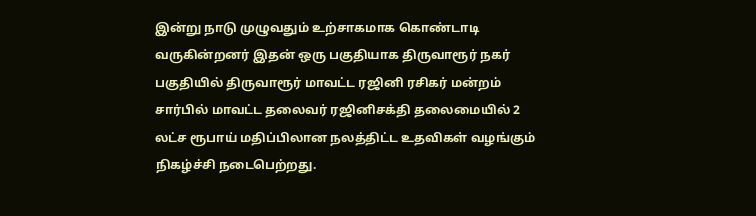இன்று நாடு முழுவதும் உற்சாகமாக கொண்டாடி வருகின்றனர் இதன் ஒரு பகுதியாக திருவாரூர் நகர் பகுதியில் திருவாரூர் மாவட்ட ரஜினி ரசிகர் மன்றம் சார்பில் மாவட்ட தலைவர் ரஜினிசக்தி தலைமையில் 2 லட்ச ரூபாய் மதிப்பிலான நலத்திட்ட உதவிகள் வழங்கும் நிகழ்ச்சி நடைபெற்றது.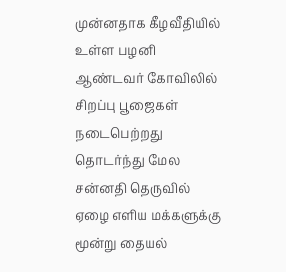முன்னதாக கீழவீதியில் உள்ள பழனி ஆண்டவர் கோவிலில் சிறப்பு பூஜைகள் நடைபெற்றது தொடர்ந்து மேல சன்னதி தெருவில் ஏழை எளிய மக்களுக்கு மூன்று தையல்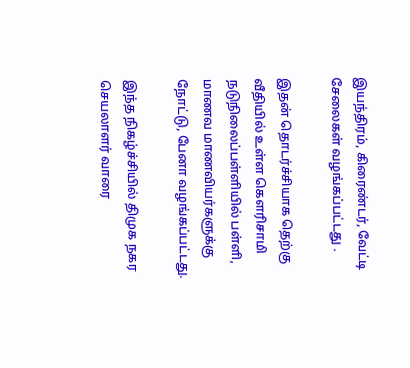இயந்திரம், கிரைண்டர், வேட்டி சேலைகள் வழங்கப்பட்டது .

இதன் தொடர்ச்சியாக தெற்கு வீதியில் உள்ள கௌரிசாமி நடுநிலைப்பள்ளியில் பள்ளி, மாணவ மாணவியர்களுக்கு நோட்டு, பேனா வழங்கப்பட்டது.

இந்த நிகழ்ச்சியில் திமுக நகர செயலாளர் வாரை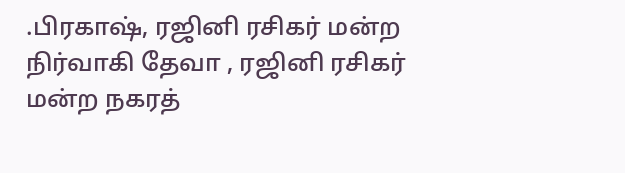.பிரகாஷ், ரஜினி ரசிகர் மன்ற நிர்வாகி தேவா , ரஜினி ரசிகர் மன்ற நகரத்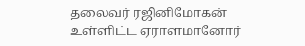தலைவர் ரஜினிமோகன் உள்ளிட்ட ஏராளமானோர்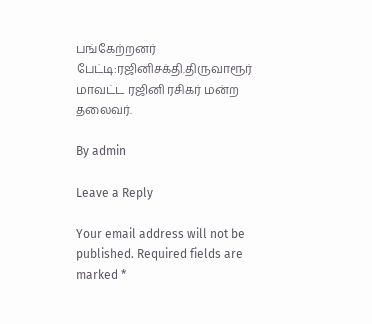பங்கேற்றனர் பேட்டி:ரஜினிசக்தி.திருவாரூர் மாவட்ட ரஜினி ரசிகர் மன்ற தலைவர்.

By admin

Leave a Reply

Your email address will not be published. Required fields are marked *